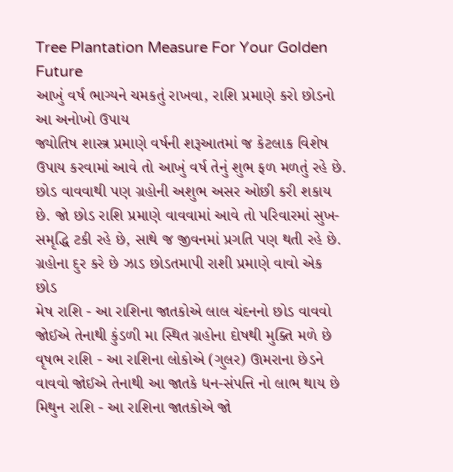Tree Plantation Measure For Your Golden Future
આખું વર્ષ ભાગ્યને ચમકતું રાખવા, રાશિ પ્રમાણે કરો છોડનો આ અનોખો ઉપાય
જ્યોતિષ શાસ્ત્ર પ્રમાણે વર્ષની શરૂઆતમાં જ કેટલાક વિશેષ ઉપાય કરવામાં આવે તો આખું વર્ષ તેનું શુભ ફળ મળતું રહે છે. છોડ વાવવાથી પણ ગ્રહોની અશુભ અસર ઓછી કરી શકાય છે. જો છોડ રાશિ પ્રમાણે વાવવામાં આવે તો પરિવારમાં સુખ-સમૃદ્ધિ ટકી રહે છે, સાથે જ જીવનમાં પ્રગતિ પણ થતી રહે છે.
ગ્રહોના દુર કરે છે ઝાડ છોડતમાપી રાશી પ્રમાણે વાવો એક છોડ
મેષ રાશિ - આ રાશિના જાતકોએ લાલ ચંદનનો છોડ વાવવો જોઈએ તેનાથી કુંડળી મા સ્થિત ગ્રહોના દોષથી મુક્તિ મળે છે
વૃષભ રાશિ - આ રાશિના લોકોએ (ગુલર) ઊમરાના છેડને વાવવો જોઈએ તેનાથી આ જાતકે ધન-સંપત્તિ નો લાભ થાય છે
મિથુન રાશિ - આ રાશિના જાતકોએ જો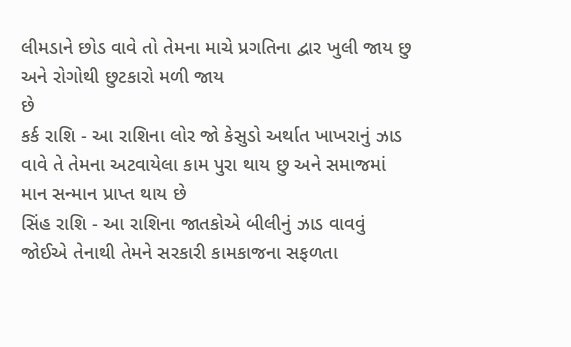લીમડાને છોડ વાવે તો તેમના માચે પ્રગતિના દ્વાર ખુલી જાય છુ અને રોગોથી છુટકારો મળી જાય
છે
કર્ક રાશિ - આ રાશિના લોર જો કેસુડો અર્થાત ખાખરાનું ઝાડ વાવે તે તેમના અટવાયેલા કામ પુરા થાય છુ અને સમાજમાં માન સન્માન પ્રાપ્ત થાય છે
સિંહ રાશિ - આ રાશિના જાતકોએ બીલીનું ઝાડ વાવવું જોઈએ તેનાથી તેમને સરકારી કામકાજના સફળતા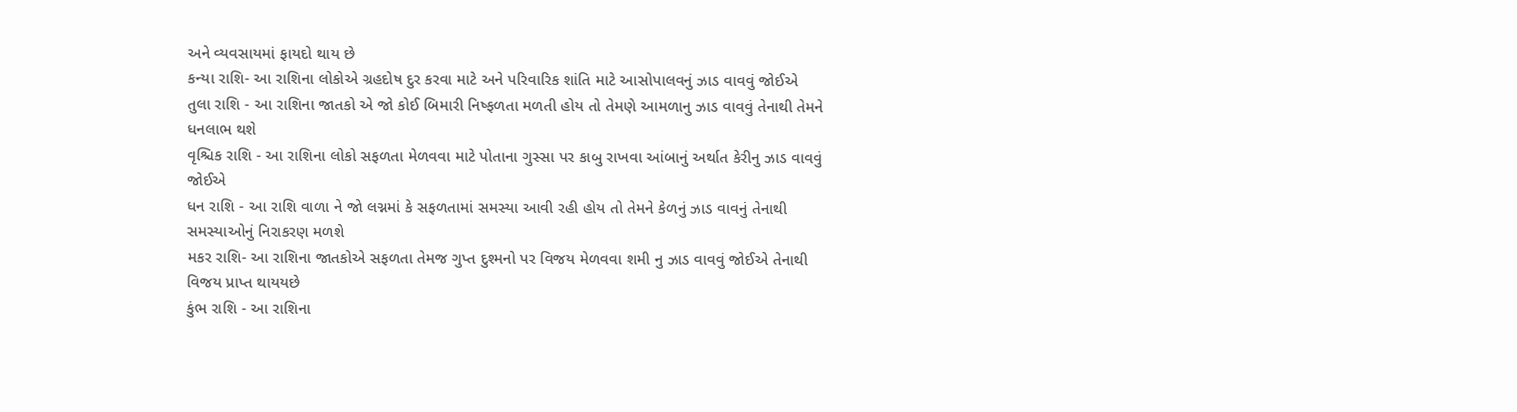અને વ્યવસાયમાં ફાયદો થાય છે
કન્યા રાશિ- આ રાશિના લોકોએ ગ્રહદોષ દુર કરવા માટે અને પરિવારિક શાંતિ માટે આસોપાલવનું ઝાડ વાવવું જોઈએ
તુલા રાશિ - આ રાશિના જાતકો એ જો કોઈ બિમારી નિષ્ફળતા મળતી હોય તો તેમણે આમળાનુ ઝાડ વાવવું તેનાથી તેમને ધનલાભ થશે
વૃશ્ચિક રાશિ - આ રાશિના લોકો સફળતા મેળવવા માટે પોતાના ગુસ્સા પર કાબુ રાખવા આંબાનું અર્થાત કેરીનુ ઝાડ વાવવું જોઈએ
ધન રાશિ - આ રાશિ વાળા ને જો લગ્નમાં કે સફળતામાં સમસ્યા આવી રહી હોય તો તેમને કેળનું ઝાડ વાવનું તેનાથી સમસ્યાઓનું નિરાકરણ મળશે
મકર રાશિ- આ રાશિના જાતકોએ સફળતા તેમજ ગુપ્ત દુશ્મનો પર વિજય મેળવવા શમી નુ ઝાડ વાવવું જોઈએ તેનાથી વિજય પ્રાપ્ત થાયયછે
કુંભ રાશિ - આ રાશિના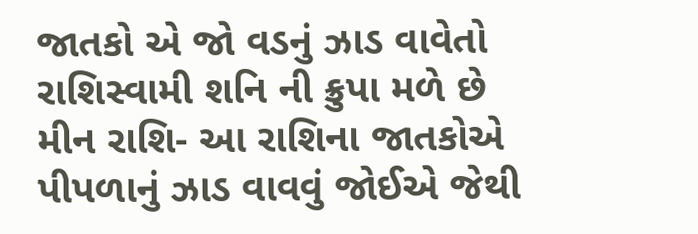જાતકો એ જો વડનું ઝાડ વાવેતો રાશિસ્વામી શનિ ની ક્રુપા મળે છે
મીન રાશિ- આ રાશિના જાતકોએ પીપળાનું ઝાડ વાવવું જોઈએ જેથી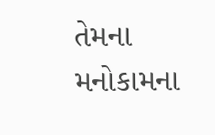તેમના મનોકામના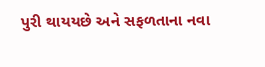પુરી થાયયછે અને સફળતાના નવા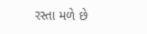રસ્તા મળે છે